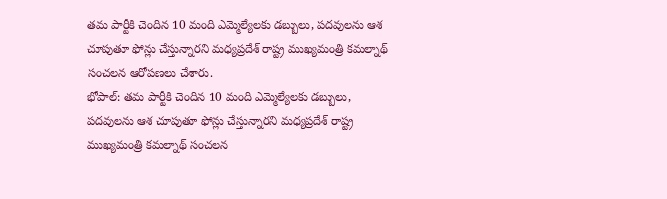తమ పార్టీకి చెందిన 10 మంది ఎమ్మెల్యేలకు డబ్బులు, పదవులను ఆశ చూపుతూ ఫోన్లు చేస్తున్నారని మధ్యప్రదేశ్ రాష్ట్ర ముఖ్యమంత్రి కమల్నాథ్ సంచలన ఆరోపణలు చేశారు.
భోపాల్: తమ పార్టీకి చెందిన 10 మంది ఎమ్మెల్యేలకు డబ్బులు, పదవులను ఆశ చూపుతూ ఫోన్లు చేస్తున్నారని మధ్యప్రదేశ్ రాష్ట్ర ముఖ్యమంత్రి కమల్నాథ్ సంచలన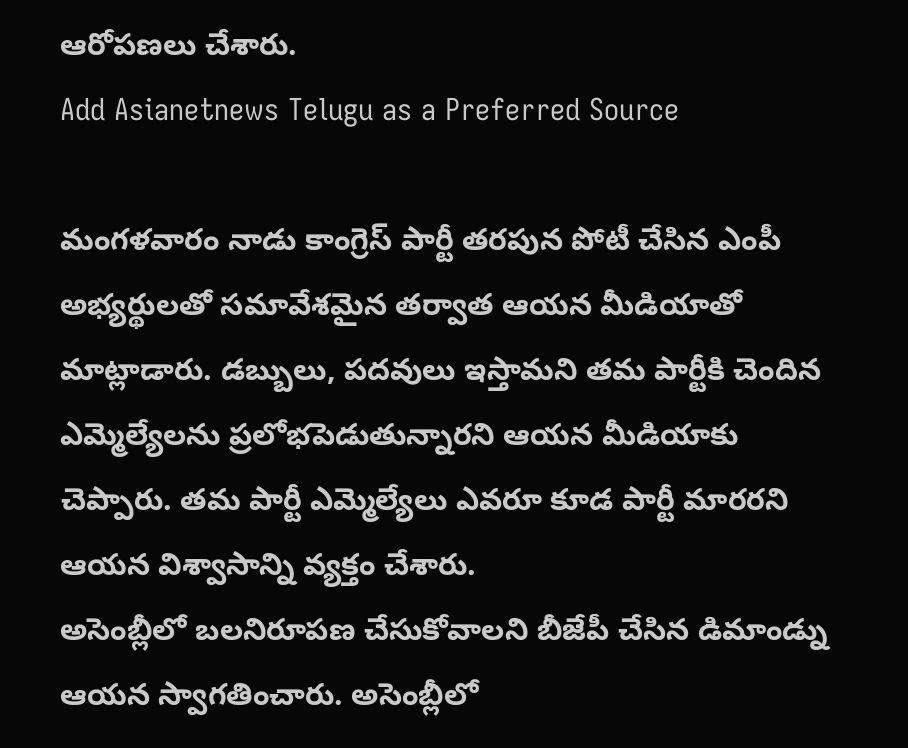ఆరోపణలు చేశారు.
Add Asianetnews Telugu as a Preferred Source

మంగళవారం నాడు కాంగ్రెస్ పార్టీ తరపున పోటీ చేసిన ఎంపీ అభ్యర్థులతో సమావేశమైన తర్వాత ఆయన మీడియాతో మాట్లాడారు. డబ్బులు, పదవులు ఇస్తామని తమ పార్టీకి చెందిన ఎమ్మెల్యేలను ప్రలోభపెడుతున్నారని ఆయన మీడియాకు చెప్పారు. తమ పార్టీ ఎమ్మెల్యేలు ఎవరూ కూడ పార్టీ మారరని ఆయన విశ్వాసాన్ని వ్యక్తం చేశారు.
అసెంబ్లీలో బలనిరూపణ చేసుకోవాలని బీజేపీ చేసిన డిమాండ్ను ఆయన స్వాగతించారు. అసెంబ్లీలో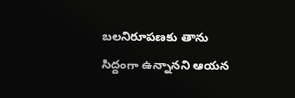బలనిరూపణకు తాను సిద్దంగా ఉన్నానని ఆయన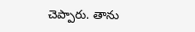చెప్పారు. తాను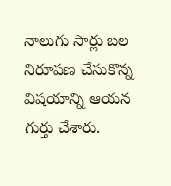నాలుగు సార్లు బల నిరూపణ చేసుకొన్న విషయాన్ని ఆయన గుర్తు చేశారు.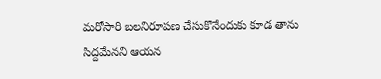మరోసారి బలనిరూపణ చేసుకొనేందుకు కూడ తాను సిద్దమేనని ఆయన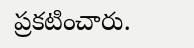ప్రకటించారు.